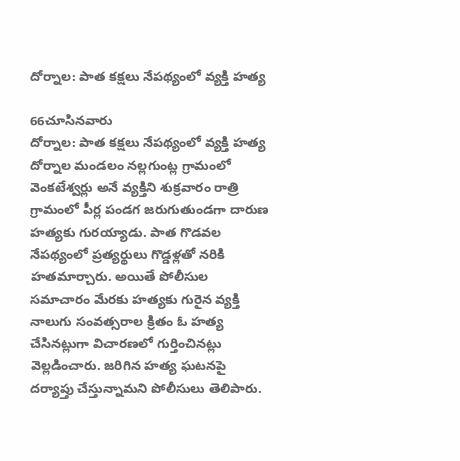దోర్నాల: పాత కక్షలు నేపథ్యంలో వ్యక్తి హత్య

66చూసినవారు
దోర్నాల: పాత కక్షలు నేపథ్యంలో వ్యక్తి హత్య
దోర్నాల మండలం నల్లగుంట్ల గ్రామంలో వెంకటేశ్వర్లు అనే వ్యక్తిని శుక్రవారం రాత్రి గ్రామంలో పీర్ల పండగ జరుగుతుండగా దారుణ హత్యకు గురయ్యాడు. పాత గొడవల నేపథ్యంలో ప్రత్యర్థులు గొడ్డళ్లతో నరికి హతమార్చారు. అయితే పోలీసుల సమాచారం మేరకు హత్యకు గురైన వ్యక్తి నాలుగు సంవత్సరాల క్రితం ఓ హత్య చేసినట్లుగా విచారణలో గుర్తించినట్లు వెల్లడించారు. జరిగిన హత్య ఘటనపై దర్యాప్తు చేస్తున్నామని పోలీసులు తెలిపారు.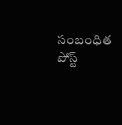సంబంధిత పోస్ట్